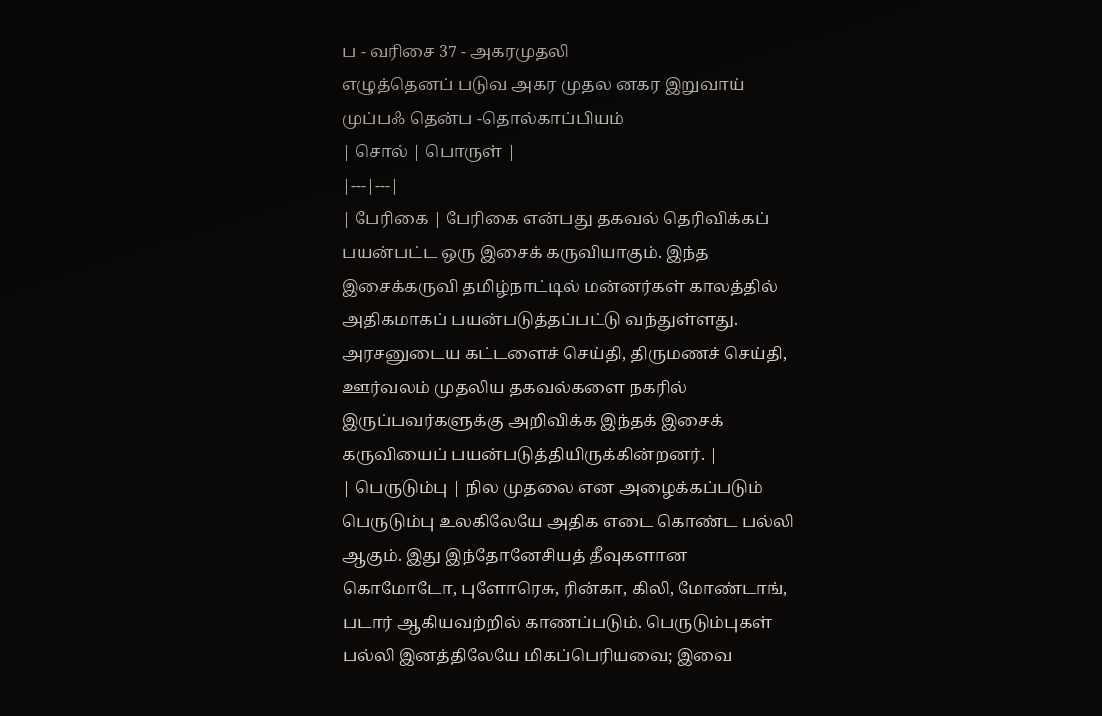ப - வரிசை 37 - அகரமுதலி
எழுத்தெனப் படுவ அகர முதல னகர இறுவாய் முப்பஃ தென்ப -தொல்காப்பியம்
| சொல் | பொருள் |
|---|---|
| பேரிகை | பேரிகை என்பது தகவல் தெரிவிக்கப் பயன்பட்ட ஒரு இசைக் கருவியாகும். இந்த இசைக்கருவி தமிழ்நாட்டில் மன்னர்கள் காலத்தில் அதிகமாகப் பயன்படுத்தப்பட்டு வந்துள்ளது. அரசனுடைய கட்டளைச் செய்தி, திருமணச் செய்தி, ஊர்வலம் முதலிய தகவல்களை நகரில் இருப்பவர்களுக்கு அறிவிக்க இந்தக் இசைக் கருவியைப் பயன்படுத்தியிருக்கின்றனர். |
| பெருடும்பு | நில முதலை என அழைக்கப்படும் பெருடும்பு உலகிலேயே அதிக எடை கொண்ட பல்லி ஆகும். இது இந்தோனேசியத் தீவுகளான கொமோடோ, புளோரெசு, ரின்கா, கிலி, மோண்டாங், படார் ஆகியவற்றில் காணப்படும். பெருடும்புகள் பல்லி இனத்திலேயே மிகப்பெரியவை; இவை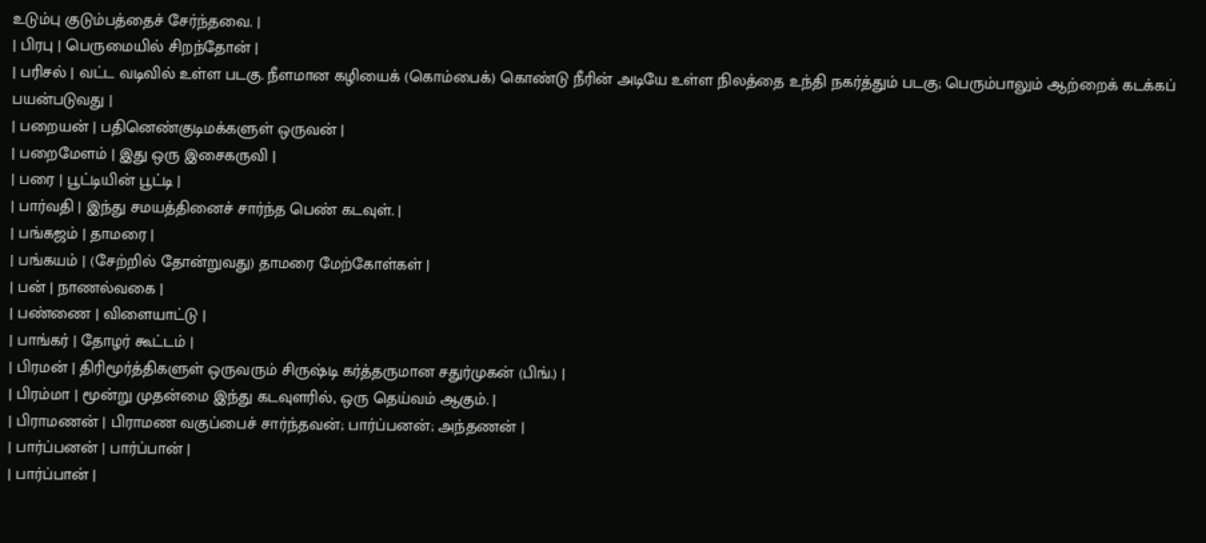உடும்பு குடும்பத்தைச் சேர்ந்தவை. |
| பிரபு | பெருமையில் சிறந்தோன் |
| பரிசல் | வட்ட வடிவில் உள்ள படகு. நீளமான கழியைக் (கொம்பைக்) கொண்டு நீரின் அடியே உள்ள நிலத்தை உந்தி நகர்த்தும் படகு; பெரும்பாலும் ஆற்றைக் கடக்கப் பயன்படுவது |
| பறையன் | பதினெண்குடிமக்களுள் ஒருவன் |
| பறைமேளம் | இது ஒரு இசைகருவி |
| பரை | பூட்டியின் பூட்டி |
| பார்வதி | இந்து சமயத்தினைச் சார்ந்த பெண் கடவுள். |
| பங்கஜம் | தாமரை |
| பங்கயம் | (சேற்றில் தோன்றுவது) தாமரை மேற்கோள்கள் |
| பன் | நாணல்வகை |
| பண்ணை | விளையாட்டு |
| பாங்கர் | தோழர் கூட்டம் |
| பிரமன் | திரிமூர்த்திகளுள் ஒருவரும் சிருஷ்டி கர்த்தருமான சதுர்முகன் (பிங்.) |
| பிரம்மா | மூன்று முதன்மை இந்து கடவுளரில், ஒரு தெய்வம் ஆகும். |
| பிராமணன் | பிராமண வகுப்பைச் சார்ந்தவன்; பார்ப்பனன்; அந்தணன் |
| பார்ப்பனன் | பார்ப்பான் |
| பார்ப்பான் |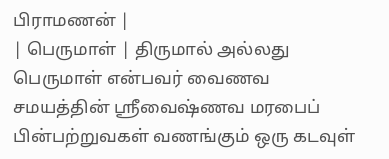பிராமணன் |
| பெருமாள் | திருமால் அல்லது பெருமாள் என்பவர் வைணவ சமயத்தின் ஸ்ரீவைஷ்ணவ மரபைப் பின்பற்றுவகள் வணங்கும் ஒரு கடவுள்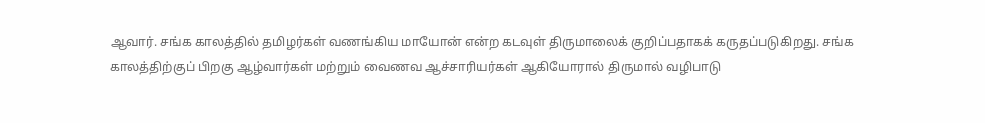ஆவார். சங்க காலத்தில் தமிழர்கள் வணங்கிய மாயோன் என்ற கடவுள் திருமாலைக் குறிப்பதாகக் கருதப்படுகிறது. சங்க காலத்திற்குப் பிறகு ஆழ்வார்கள் மற்றும் வைணவ ஆச்சாரியர்கள் ஆகியோரால் திருமால் வழிபாடு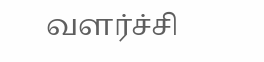வளர்ச்சி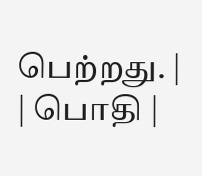பெற்றது. |
| பொதி |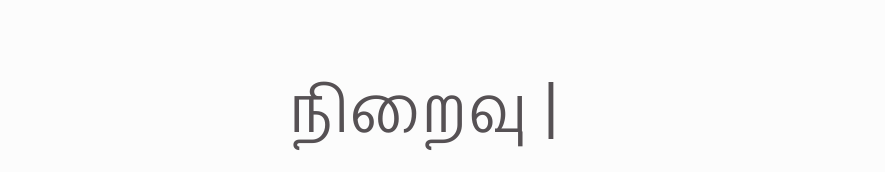நிறைவு |